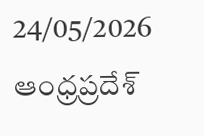24/05/2026
ఆంధ్రప్రదేశ్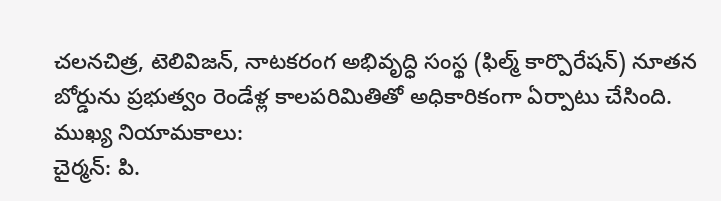చలనచిత్ర, టెలివిజన్, నాటకరంగ అభివృద్ధి సంస్థ (ఫిల్మ్ కార్పొరేషన్) నూతన బోర్డును ప్రభుత్వం రెండేళ్ల కాలపరిమితితో అధికారికంగా ఏర్పాటు చేసింది.
ముఖ్య నియామకాలు:
చైర్మన్: పి.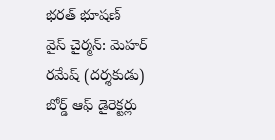భరత్ భూషణ్
వైస్ చైర్మన్: మెహర్ రమేష్ (దర్శకుడు)
బోర్డ్ ఆఫ్ డైరెక్టర్లు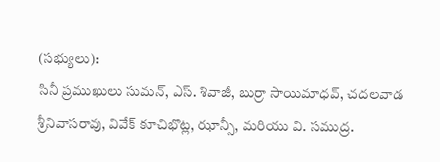(సభ్యులు):
సినీ ప్రముఖులు సుమన్, ఎస్. శివాజీ, బుర్రా సాయిమాధవ్, చదలవాడ శ్రీనివాసరావు, వివేక్ కూచిభొట్ల, ఝాన్సీ, మరియు వి. సముద్ర.